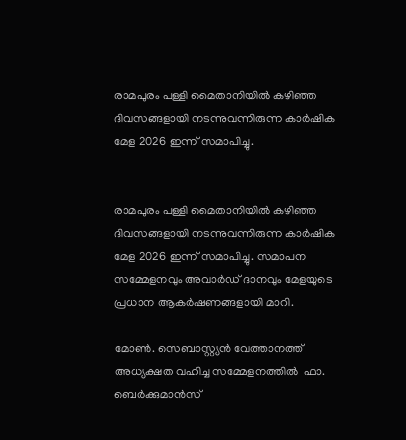രാമപുരം പള്ളി മൈതാനിയില്‍ കഴിഞ്ഞ ദിവസങ്ങളായി നടന്നുവന്നിരുന്ന കാര്‍ഷിക മേള 2026 ഇന്ന് സമാപിച്ചു.


രാമപുരം പള്ളി മൈതാനിയില്‍ കഴിഞ്ഞ ദിവസങ്ങളായി നടന്നുവന്നിരുന്ന കാര്‍ഷിക മേള 2026 ഇന്ന് സമാപിച്ചു. സമാപന സമ്മേളനവും അവാര്‍ഡ് ദാനവും മേളയുടെ പ്രധാന ആകര്‍ഷണങ്ങളായി മാറി.

മോണ്‍. സെബാസ്റ്റ്യന്‍ വേത്താനത്ത് അധ്യക്ഷത വഹിച്ച സമ്മേളനത്തില്‍  ഫാ. ബെര്‍ക്കുമാന്‍സ്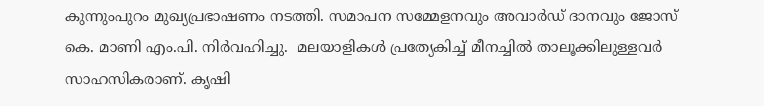കുന്നുംപുറം മുഖ്യപ്രഭാഷണം നടത്തി. സമാപന സമ്മേളനവും അവാര്‍ഡ് ദാനവും ജോസ് കെ. മാണി എം.പി. നിര്‍വഹിച്ചു.  മലയാളികള്‍ പ്രത്യേകിച്ച് മീനച്ചില്‍ താലൂക്കിലുള്ളവര്‍ സാഹസികരാണ്. കൃഷി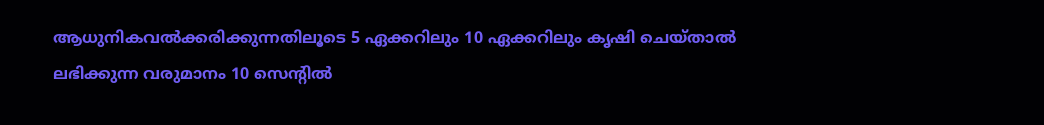ആധുനികവല്‍ക്കരിക്കുന്നതിലൂടെ 5 ഏക്കറിലും 10 ഏക്കറിലും കൃഷി ചെയ്താല്‍ ലഭിക്കുന്ന വരുമാനം 10 സെന്റില്‍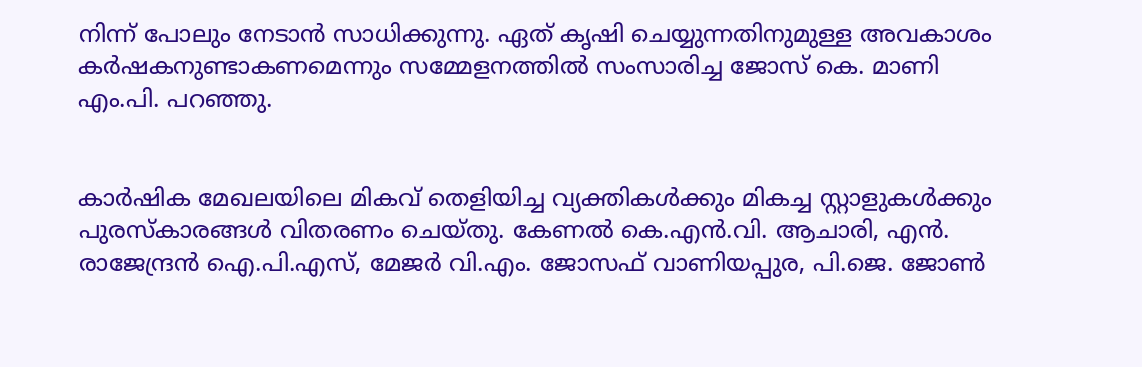നിന്ന് പോലും നേടാന്‍ സാധിക്കുന്നു. ഏത് കൃഷി ചെയ്യുന്നതിനുമുള്ള അവകാശം കര്‍ഷകനുണ്ടാകണമെന്നും സമ്മേളനത്തില്‍ സംസാരിച്ച ജോസ് കെ. മാണി എം.പി. പറഞ്ഞു.


കാര്‍ഷിക മേഖലയിലെ മികവ് തെളിയിച്ച വ്യക്തികള്‍ക്കും മികച്ച സ്റ്റാളുകള്‍ക്കും പുരസ്‌കാരങ്ങള്‍ വിതരണം ചെയ്തു. കേണല്‍ കെ.എന്‍.വി. ആചാരി, എന്‍. രാജേന്ദ്രന്‍ ഐ.പി.എസ്, മേജര്‍ വി.എം. ജോസഫ് വാണിയപ്പുര, പി.ജെ. ജോണ്‍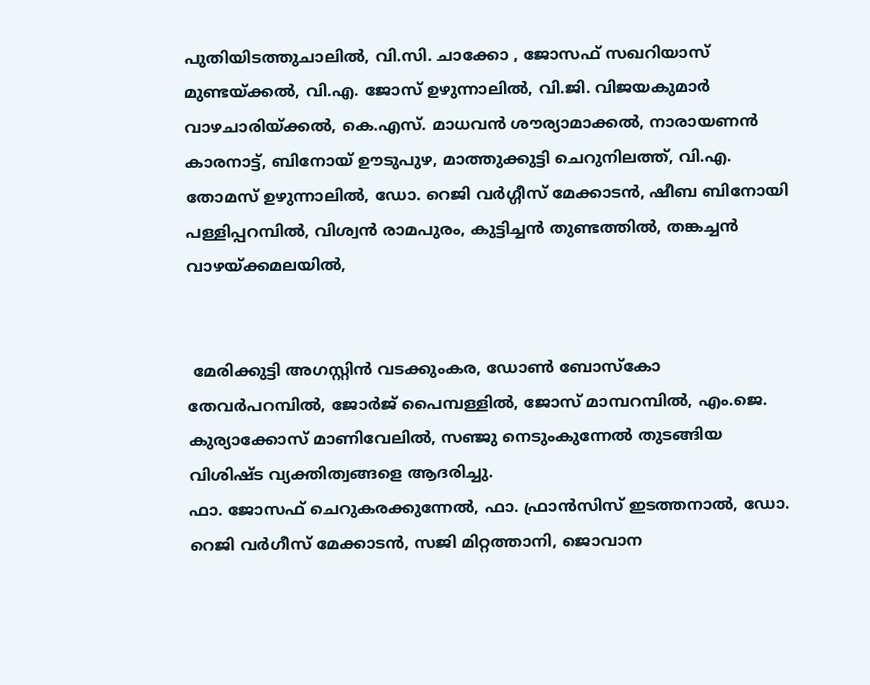പുതിയിടത്തുചാലില്‍, വി.സി. ചാക്കോ , ജോസഫ് സഖറിയാസ് മുണ്ടയ്ക്കല്‍, വി.എ. ജോസ് ഉഴുന്നാലില്‍, വി.ജി. വിജയകുമാര്‍ വാഴചാരിയ്ക്കല്‍, കെ.എസ്. മാധവന്‍ ശൗര്യാമാക്കല്‍, നാരായണന്‍ കാരനാട്ട്, ബിനോയ് ഊടുപുഴ, മാത്തുക്കുട്ടി ചെറുനിലത്ത്, വി.എ. തോമസ് ഉഴുന്നാലില്‍, ഡോ. റെജി വര്‍ഗ്ഗീസ് മേക്കാടന്‍, ഷീബ ബിനോയി പള്ളിപ്പറമ്പില്‍, വിശ്വന്‍ രാമപുരം, കുട്ടിച്ചന്‍ തുണ്ടത്തില്‍, തങ്കച്ചന്‍ വാഴയ്ക്കമലയില്‍,


 മേരിക്കുട്ടി അഗസ്റ്റിന്‍ വടക്കുംകര, ഡോണ്‍ ബോസ്‌കോ തേവര്‍പറമ്പില്‍, ജോര്‍ജ് പൈമ്പള്ളില്‍, ജോസ് മാമ്പറമ്പില്‍, എം.ജെ. കുര്യാക്കോസ് മാണിവേലില്‍, സഞ്ജു നെടുംകുന്നേല്‍ തുടങ്ങിയ വിശിഷ്ട വ്യക്തിത്വങ്ങളെ ആദരിച്ചു.
ഫാ. ജോസഫ് ചെറുകരക്കുന്നേല്‍, ഫാ. ഫ്രാന്‍സിസ് ഇടത്തനാല്‍, ഡോ. റെജി വര്‍ഗീസ് മേക്കാടന്‍, സജി മിറ്റത്താനി, ജൊവാന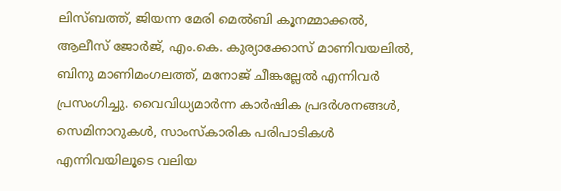ലിസ്ബത്ത്, ജിയന്ന മേരി മെല്‍ബി കൂനമ്മാക്കല്‍, ആലീസ് ജോര്‍ജ്, എം.കെ. കുര്യാക്കോസ് മാണിവയലില്‍, ബിനു മാണിമംഗലത്ത്, മനോജ് ചീങ്കല്ലേല്‍ എന്നിവര്‍ പ്രസംഗിച്ചു. വൈവിധ്യമാര്‍ന്ന കാര്‍ഷിക പ്രദര്‍ശനങ്ങള്‍, സെമിനാറുകള്‍, സാംസ്‌കാരിക പരിപാടികള്‍ എന്നിവയിലൂടെ വലിയ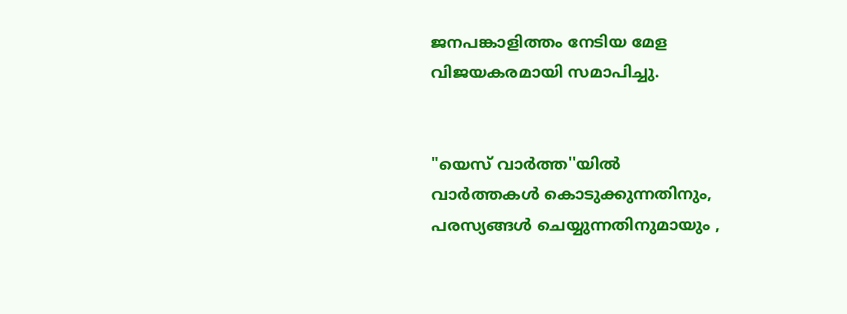ജനപങ്കാളിത്തം നേടിയ മേള വിജയകരമായി സമാപിച്ചു.


"യെസ് വാർത്ത''യിൽ
വാർത്തകൾ കൊടുക്കുന്നതിനും,
പരസ്യങ്ങൾ ചെയ്യുന്നതിനുമായും ,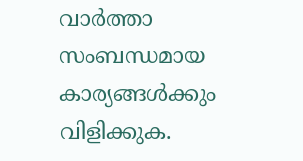വാർത്താ സംബന്ധമായ കാര്യങ്ങൾക്കും
വിളിക്കുക.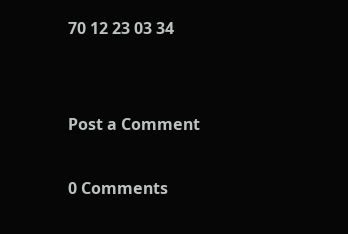70 12 23 03 34


Post a Comment

0 Comments